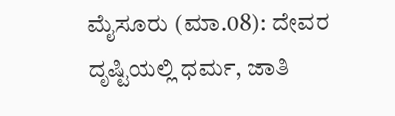ಮೈಸೂರು (ಮಾ.08): ದೇವರ ದೃಷ್ಟಿಯಲ್ಲಿ ಧರ್ಮ, ಜಾತಿ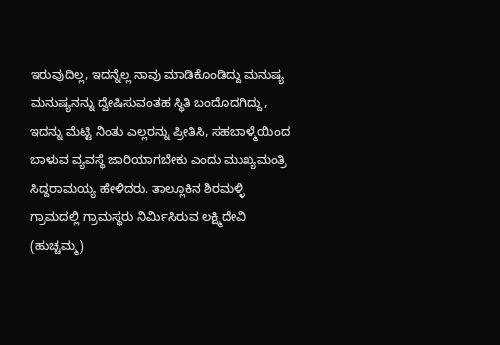ಇರುವುದಿಲ್ಲ, ಇದನ್ನೆಲ್ಲ ನಾವು ಮಾಡಿಕೊಂಡಿದ್ದು ಮನುಷ್ಯ ಮನುಷ್ಯನನ್ನು ದ್ವೇಷಿಸುವಂತಹ ಸ್ಥಿತಿ ಬಂದೊದಗಿದ್ದು, ಇದನ್ನು ಮೆಟ್ಟಿ ನಿಂತು ಎಲ್ಲರನ್ನು ಪ್ರೀತಿಸಿ, ಸಹಬಾಳ್ಮೆಯಿಂದ ಬಾಳುವ ವ್ಯವಸ್ಥೆ ಜಾರಿಯಾಗಬೇಕು ಎಂದು ಮುಖ್ಯಮಂತ್ರಿ ಸಿದ್ದರಾಮಯ್ಯ ಹೇಳಿದರು. ತಾಲ್ಲೂಕಿನ ಶಿರಮಳ್ಳಿ ಗ್ರಾಮದಲ್ಲಿ ಗ್ರಾಮಸ್ಥರು ನಿರ್ಮಿಸಿರುವ ಲಕ್ಷ್ಮಿದೇವಿ (ಹುಚ್ಚಮ್ಮ)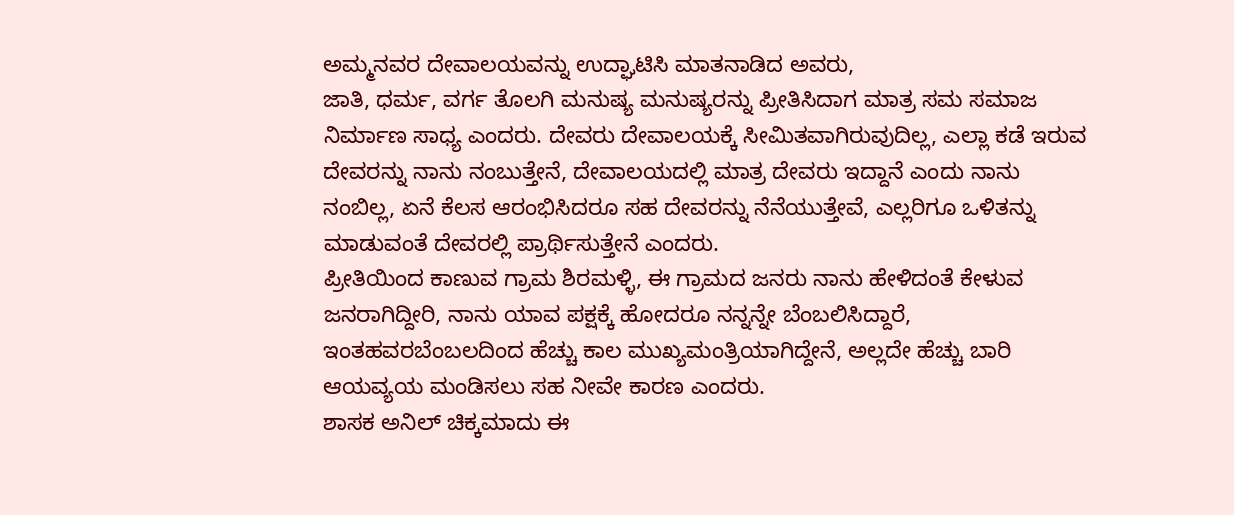ಅಮ್ಮನವರ ದೇವಾಲಯವನ್ನು ಉದ್ಘಾಟಿಸಿ ಮಾತನಾಡಿದ ಅವರು,
ಜಾತಿ, ಧರ್ಮ, ವರ್ಗ ತೊಲಗಿ ಮನುಷ್ಯ ಮನುಷ್ಯರನ್ನು ಪ್ರೀತಿಸಿದಾಗ ಮಾತ್ರ ಸಮ ಸಮಾಜ ನಿರ್ಮಾಣ ಸಾಧ್ಯ ಎಂದರು. ದೇವರು ದೇವಾಲಯಕ್ಕೆ ಸೀಮಿತವಾಗಿರುವುದಿಲ್ಲ, ಎಲ್ಲಾ ಕಡೆ ಇರುವ ದೇವರನ್ನು ನಾನು ನಂಬುತ್ತೇನೆ, ದೇವಾಲಯದಲ್ಲಿ ಮಾತ್ರ ದೇವರು ಇದ್ದಾನೆ ಎಂದು ನಾನು ನಂಬಿಲ್ಲ, ಏನೆ ಕೆಲಸ ಆರಂಭಿಸಿದರೂ ಸಹ ದೇವರನ್ನು ನೆನೆಯುತ್ತೇವೆ, ಎಲ್ಲರಿಗೂ ಒಳಿತನ್ನು ಮಾಡುವಂತೆ ದೇವರಲ್ಲಿ ಪ್ರಾರ್ಥಿಸುತ್ತೇನೆ ಎಂದರು.
ಪ್ರೀತಿಯಿಂದ ಕಾಣುವ ಗ್ರಾಮ ಶಿರಮಳ್ಳಿ, ಈ ಗ್ರಾಮದ ಜನರು ನಾನು ಹೇಳಿದಂತೆ ಕೇಳುವ ಜನರಾಗಿದ್ದೀರಿ, ನಾನು ಯಾವ ಪಕ್ಷಕ್ಕೆ ಹೋದರೂ ನನ್ನನ್ನೇ ಬೆಂಬಲಿಸಿದ್ದಾರೆ, ಇಂತಹವರಬೆಂಬಲದಿಂದ ಹೆಚ್ಚು ಕಾಲ ಮುಖ್ಯಮಂತ್ರಿಯಾಗಿದ್ದೇನೆ, ಅಲ್ಲದೇ ಹೆಚ್ಚು ಬಾರಿ ಆಯವ್ಯಯ ಮಂಡಿಸಲು ಸಹ ನೀವೇ ಕಾರಣ ಎಂದರು.
ಶಾಸಕ ಅನಿಲ್ ಚಿಕ್ಕಮಾದು ಈ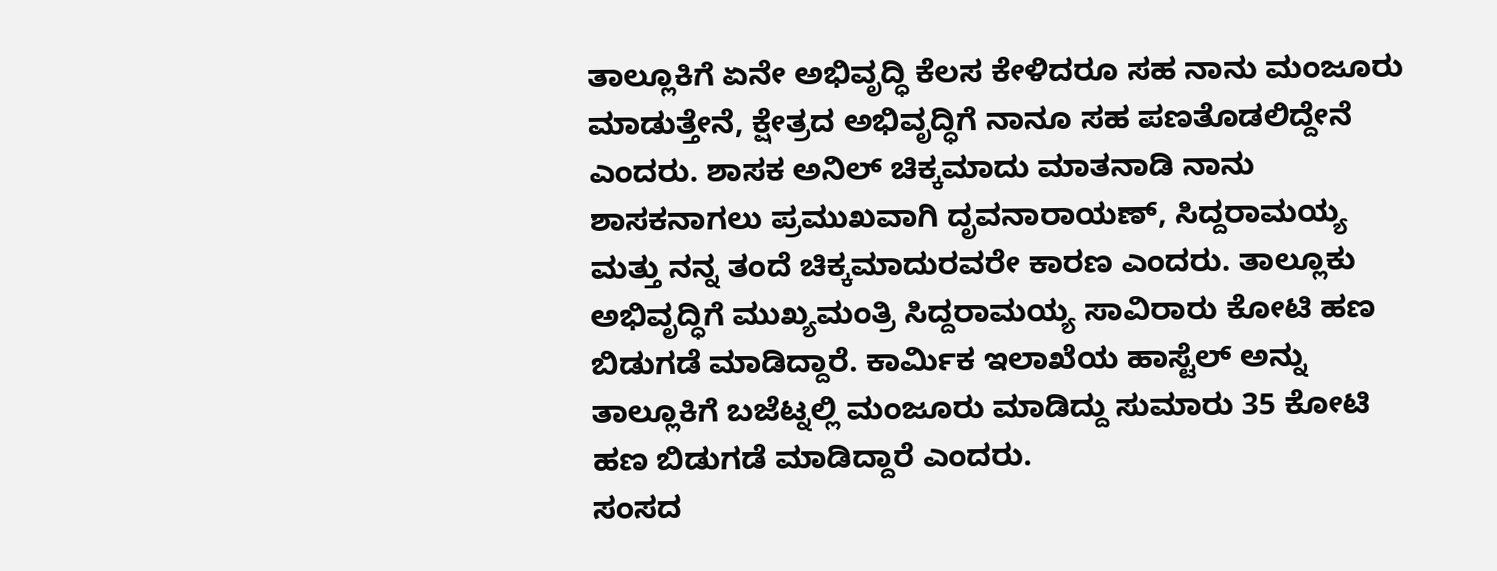ತಾಲ್ಲೂಕಿಗೆ ಏನೇ ಅಭಿವೃದ್ಧಿ ಕೆಲಸ ಕೇಳಿದರೂ ಸಹ ನಾನು ಮಂಜೂರು ಮಾಡುತ್ತೇನೆ, ಕ್ಷೇತ್ರದ ಅಭಿವೃದ್ಧಿಗೆ ನಾನೂ ಸಹ ಪಣತೊಡಲಿದ್ದೇನೆ ಎಂದರು. ಶಾಸಕ ಅನಿಲ್ ಚಿಕ್ಕಮಾದು ಮಾತನಾಡಿ ನಾನು ಶಾಸಕನಾಗಲು ಪ್ರಮುಖವಾಗಿ ದೃವನಾರಾಯಣ್, ಸಿದ್ದರಾಮಯ್ಯ ಮತ್ತು ನನ್ನ ತಂದೆ ಚಿಕ್ಕಮಾದುರವರೇ ಕಾರಣ ಎಂದರು. ತಾಲ್ಲೂಕು ಅಭಿವೃದ್ಧಿಗೆ ಮುಖ್ಯಮಂತ್ರಿ ಸಿದ್ದರಾಮಯ್ಯ ಸಾವಿರಾರು ಕೋಟಿ ಹಣ ಬಿಡುಗಡೆ ಮಾಡಿದ್ದಾರೆ. ಕಾರ್ಮಿಕ ಇಲಾಖೆಯ ಹಾಸ್ಟೆಲ್ ಅನ್ನು ತಾಲ್ಲೂಕಿಗೆ ಬಜೆಟ್ನಲ್ಲಿ ಮಂಜೂರು ಮಾಡಿದ್ದು ಸುಮಾರು 35 ಕೋಟಿ ಹಣ ಬಿಡುಗಡೆ ಮಾಡಿದ್ದಾರೆ ಎಂದರು.
ಸಂಸದ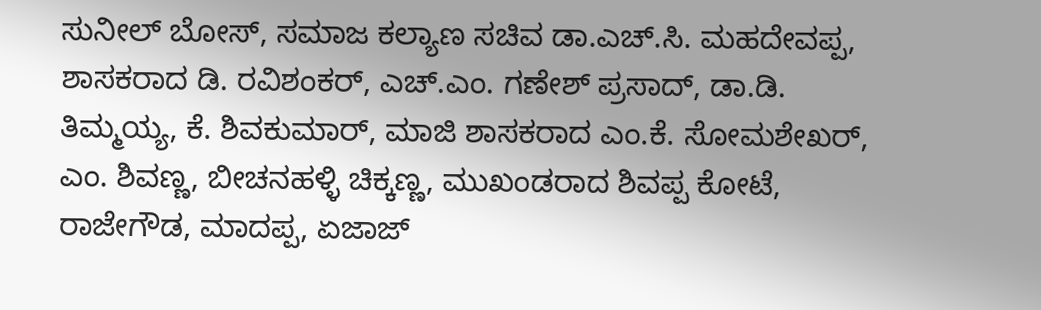ಸುನೀಲ್ ಬೋಸ್, ಸಮಾಜ ಕಲ್ಯಾಣ ಸಚಿವ ಡಾ.ಎಚ್.ಸಿ. ಮಹದೇವಪ್ಪ, ಶಾಸಕರಾದ ಡಿ. ರವಿಶಂಕರ್, ಎಚ್.ಎಂ. ಗಣೇಶ್ ಪ್ರಸಾದ್, ಡಾ.ಡಿ. ತಿಮ್ಮಯ್ಯ, ಕೆ. ಶಿವಕುಮಾರ್, ಮಾಜಿ ಶಾಸಕರಾದ ಎಂ.ಕೆ. ಸೋಮಶೇಖರ್, ಎಂ. ಶಿವಣ್ಣ, ಬೀಚನಹಳ್ಳಿ ಚಿಕ್ಕಣ್ಣ, ಮುಖಂಡರಾದ ಶಿವಪ್ಪ ಕೋಟೆ, ರಾಜೇಗೌಡ, ಮಾದಪ್ಪ, ಏಜಾಜ್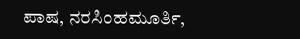ಪಾಷ, ನರಸಿಂಹಮೂರ್ತಿ,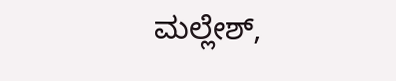ಮಲ್ಲೇಶ್,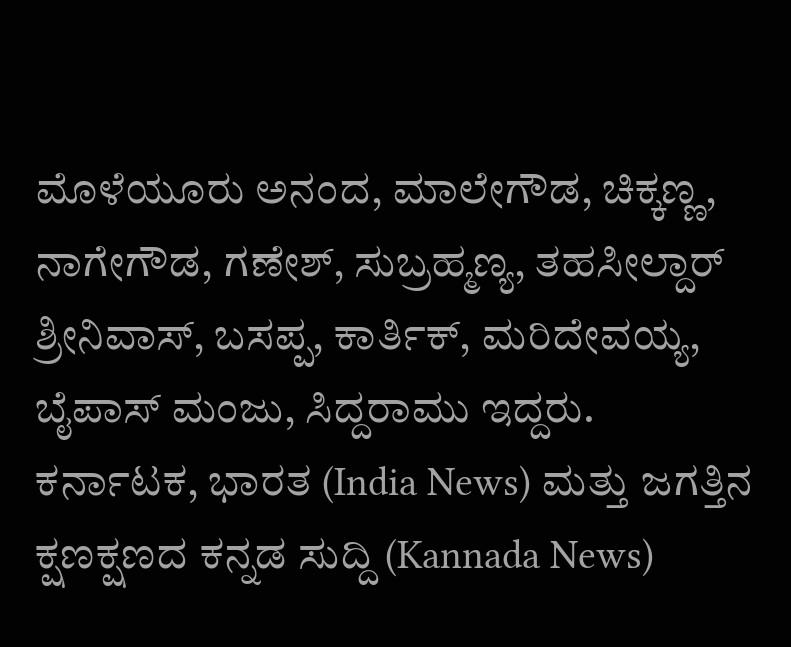ಮೊಳೆಯೂರು ಅನಂದ, ಮಾಲೇಗೌಡ, ಚಿಕ್ಕಣ್ಣ, ನಾಗೇಗೌಡ, ಗಣೇಶ್, ಸುಬ್ರಹ್ಮಣ್ಯ, ತಹಸೀಲ್ದಾರ್ ಶ್ರೀನಿವಾಸ್, ಬಸಪ್ಪ, ಕಾರ್ತಿಕ್, ಮರಿದೇವಯ್ಯ, ಬೈಪಾಸ್ ಮಂಜು, ಸಿದ್ದರಾಮು ಇದ್ದರು.
ಕರ್ನಾಟಕ, ಭಾರತ (India News) ಮತ್ತು ಜಗತ್ತಿನ ಕ್ಷಣಕ್ಷಣದ ಕನ್ನಡ ಸುದ್ದಿ (Kannada News)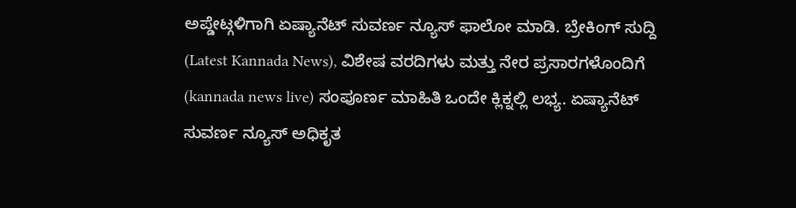ಅಪ್ಡೇಟ್ಗಳಿಗಾಗಿ ಏಷ್ಯಾನೆಟ್ ಸುವರ್ಣ ನ್ಯೂಸ್ ಫಾಲೋ ಮಾಡಿ. ಬ್ರೇಕಿಂಗ್ ಸುದ್ದಿ (Latest Kannada News), ವಿಶೇಷ ವರದಿಗಳು ಮತ್ತು ನೇರ ಪ್ರಸಾರಗಳೊಂದಿಗೆ (kannada news live) ಸಂಪೂರ್ಣ ಮಾಹಿತಿ ಒಂದೇ ಕ್ಲಿಕ್ನಲ್ಲಿ ಲಭ್ಯ. ಏಷ್ಯಾನೆಟ್ ಸುವರ್ಣ ನ್ಯೂಸ್ ಅಧಿಕೃತ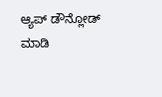ಆ್ಯಪ್ ಡೌನ್ಲೋಡ್ ಮಾಡಿ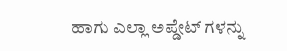ಹಾಗು ಎಲ್ಲಾ ಅಪ್ಡೇಟ್ ಗಳನ್ನು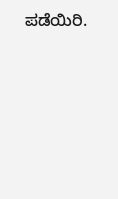ಪಡೆಯಿರಿ.